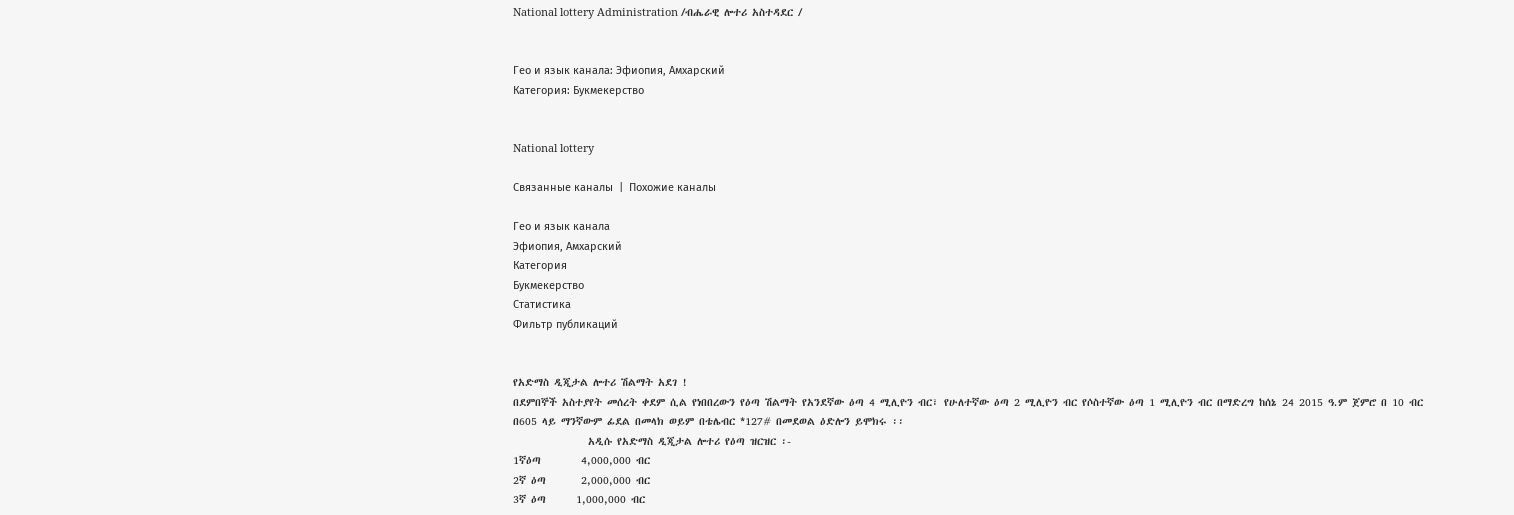National lottery Administration /ብሔራዊ ሎተሪ አስተዳደር /


Гео и язык канала: Эфиопия, Амхарский
Категория: Букмекерство


National lottery

Связанные каналы  |  Похожие каналы

Гео и язык канала
Эфиопия, Амхарский
Категория
Букмекерство
Статистика
Фильтр публикаций


የአድማስ ዲጂታል ሎተሪ ሽልማት አደገ !
በደምበኞች አስተያየት መሰረት ቀደም ሲል የነበበረውን የዕጣ ሽልማት የአንደኛው ዕጣ 4 ሚሊዮን ብር፣ የሁለተኛው ዕጣ 2 ሚሊዮን ብር የሶስተኛው ዕጣ 1 ሚሊዮን ብር በማድረግ ከሰኔ 24 2015 ዓ.ም ጀምሮ በ 10 ብር በ605 ላይ ማንኛውም ፊደል በመላክ ወይም በቴሌብር *127# በመደወል ዕድሎን ይሞክሩ ፡፡
               አዲሱ የአድማስ ዲጂታል ሎተሪ የዕጣ ዝርዝር ፡-
1ኛዕጣ        4,000,000 ብር
2ኛ ዕጣ       2,000,000 ብር
3ኛ ዕጣ      1,000,000 ብር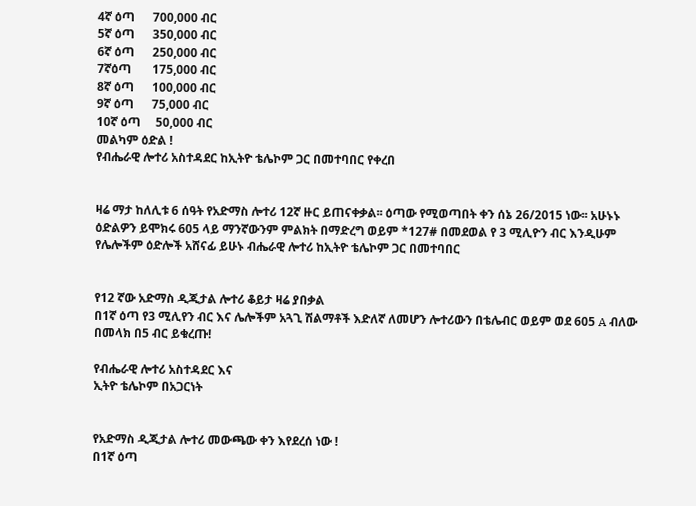4ኛ ዕጣ      700,000 ብር
5ኛ ዕጣ      350,000 ብር
6ኛ ዕጣ      250,000 ብር
7ኛዕጣ       175,000 ብር
8ኛ ዕጣ      100,000 ብር
9ኛ ዕጣ      75,000 ብር
10ኛ ዕጣ     50,000 ብር
መልካም ዕድል !
የብሔራዊ ሎተሪ አስተዳደር ከኢትዮ ቴሌኮም ጋር በመተባበር የቀረበ


ዛሬ ማታ ከለሊቱ 6 ሰዓት የአድማስ ሎተሪ 12ኛ ዙር ይጠናቀቃል፡፡ ዕጣው የሚወጣበት ቀን ሰኔ 26/2015 ነው፡፡ አሁኑኑ ዕድልዎን ይሞክሩ 605 ላይ ማንኛውንም ምልክት በማድረግ ወይም *127# በመደወል የ 3 ሚሊዮን ብር እንዲሁም የሌሎችም ዕድሎች አሸናፊ ይሁኑ ብሔራዊ ሎተሪ ከኢትዮ ቴሌኮም ጋር በመተባበር


የ12 ኛው አድማስ ዲጂታል ሎተሪ ቆይታ ዛሬ ያበቃል
በ1ኛ ዕጣ የ3 ሚሊየን ብር እና ሌሎችም አጓጊ ሽልማቶች እድለኛ ለመሆን ሎተሪውን በቴሌብር ወይም ወደ 605 A ብለው በመላክ በ5 ብር ይቁረጡ!

የብሔራዊ ሎተሪ አስተዳደር እና
ኢትዮ ቴሌኮም በአጋርነት


የአድማስ ዲጂታል ሎተሪ መውጫው ቀን እየደረሰ ነው !
በ1ኛ ዕጣ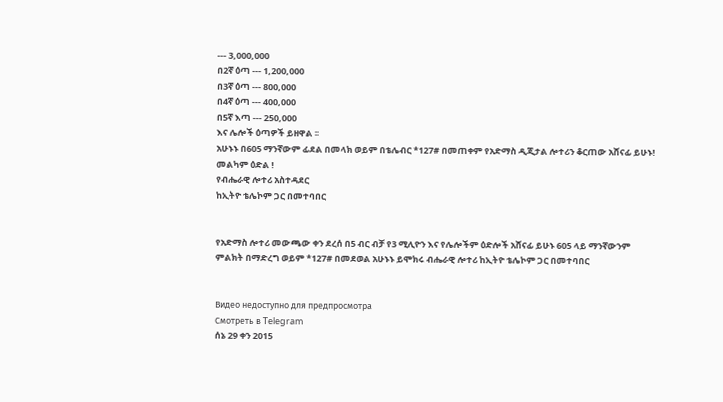--- 3,000,000
በ2ኛ ዕጣ --- 1,200,000
በ3ኛ ዕጣ --- 800,000
በ4ኛ ዕጣ --- 400,000
በ5ኛ እጣ --- 250,000
እና ሌሎች ዕጣዎች ይዘዋል ፡፡
አሁኑኑ በ605 ማንኛውም ፊደል በመላክ ወይም በቴሌብር *127# በመጠቀም የአድማስ ዲጂታል ሎተሪን ቆርጠው አሸናፊ ይሁኑ!
መልካም ዕድል !
የብሔራዊ ሎተሪ አስተዳደር
ከኢትዮ ቴሌኮም ጋር በመተባበር


የአድማስ ሎተሪ መውጫው ቀን ደረሰ በ5 ብር ብቻ የ3 ሚሊዮን እና የሌሎችም ዕድሎች አሸናፊ ይሁኑ 605 ላይ ማንኛውንም ምልክት በማድረግ ወይም *127# በመደወል አሁኑኑ ይሞክሩ ብሔራዊ ሎተሪ ከኢትዮ ቴሌኮም ጋር በመተባበር


Видео недоступно для предпросмотра
Смотреть в Telegram
ሰኔ 29 ቀን 2015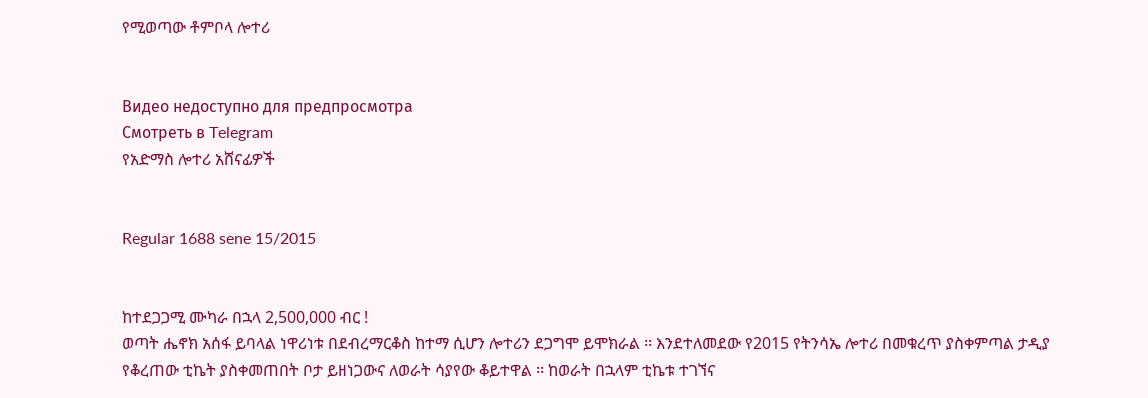የሚወጣው ቶምቦላ ሎተሪ


Видео недоступно для предпросмотра
Смотреть в Telegram
የአድማስ ሎተሪ አሸናፊዎች


Regular 1688 sene 15/2015


ከተደጋጋሚ ሙካራ በኋላ 2,500,000 ብር !
ወጣት ሔኖክ አሰፋ ይባላል ነዋሪነቱ በደብረማርቆስ ከተማ ሲሆን ሎተሪን ደጋግሞ ይሞክራል ፡፡ እንደተለመደው የ2015 የትንሳኤ ሎተሪ በመቁረጥ ያስቀምጣል ታዲያ የቆረጠው ቲኬት ያስቀመጠበት ቦታ ይዘነጋውና ለወራት ሳያየው ቆይተዋል ፡፡ ከወራት በኋላም ቲኬቱ ተገኘና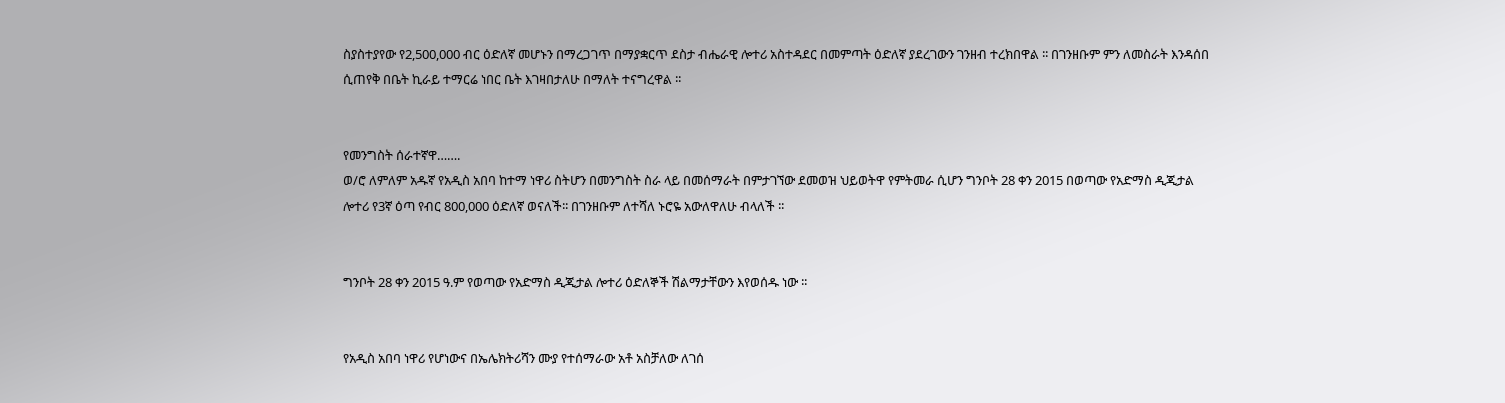ስያስተያየው የ2,500,000 ብር ዕድለኛ መሆኑን በማረጋገጥ በማያቋርጥ ደስታ ብሔራዊ ሎተሪ አስተዳደር በመምጣት ዕድለኛ ያደረገውን ገንዘብ ተረክበዋል ፡፡ በገንዘቡም ምን ለመስራት እንዳሰበ ሲጠየቅ በቤት ኪራይ ተማርሬ ነበር ቤት እገዛበታለሁ በማለት ተናግረዋል ፡፡


የመንግስት ሰራተኛዋ…….
ወ/ሮ ለምለም አዱኛ የአዲስ አበባ ከተማ ነዋሪ ስትሆን በመንግስት ስራ ላይ በመሰማራት በምታገኘው ደመወዝ ህይወትዋ የምትመራ ሲሆን ግንቦት 28 ቀን 2015 በወጣው የአድማስ ዲጂታል ሎተሪ የ3ኛ ዕጣ የብር 800,000 ዕድለኛ ወናለች፡፡ በገንዘቡም ለተሻለ ኑሮዬ አውለዋለሁ ብላለች ፡፡


ግንቦት 28 ቀን 2015 ዓ.ም የወጣው የአድማስ ዲጂታል ሎተሪ ዕድለኞች ሽልማታቸውን እየወሰዱ ነው ፡፡


የአዲስ አበባ ነዋሪ የሆነውና በኤሌክትሪሻን ሙያ የተሰማራው አቶ አስቻለው ለገሰ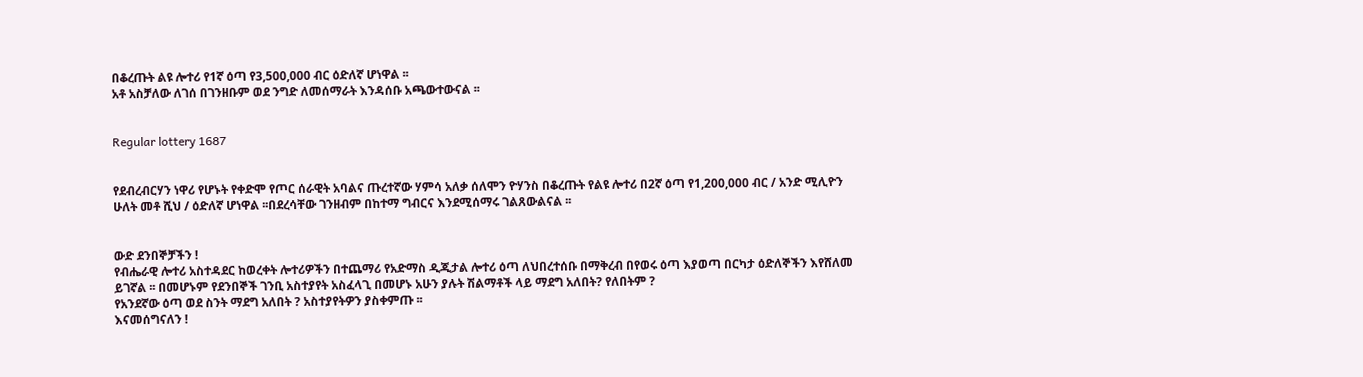በቆረጡት ልዩ ሎተሪ የ1ኛ ዕጣ የ3,500,000 ብር ዕድለኛ ሆነዋል ፡፡
አቶ አስቻለው ለገሰ በገንዘቡም ወደ ንግድ ለመሰማራት እንዳሰቡ አጫውተውናል ፡፡


Regular lottery 1687


የደብረብርሃን ነዋሪ የሆኑት የቀድሞ የጦር ሰራዊት አባልና ጡረተኛው ሃምሳ አለቃ ሰለሞን ዮሃንስ በቆረጡት የልዩ ሎተሪ በ2ኛ ዕጣ የ1,200,000 ብር / አንድ ሚሊዮን ሁለት መቶ ሺህ / ዕድለኛ ሆነዋል ፡፡በደረሳቸው ገንዘብም በከተማ ግብርና እንደሚሰማሩ ገልጸውልናል ፡፡


ውድ ደንበኞቻችን !
የብሔራዊ ሎተሪ አስተዳደር ከወረቀት ሎተሪዎችን በተጨማሪ የአድማስ ዲጂታል ሎተሪ ዕጣ ለህበረተሰቡ በማቅረብ በየወሩ ዕጣ እያወጣ በርካታ ዕድለኞችን እየሸለመ ይገኛል ፡፡ በመሆኑም የደንበኞች ገንቢ አስተያየት አስፈላጊ በመሆኑ አሁን ያሉት ሽልማቶች ላይ ማደግ አለበት? የለበትም ?
የአንደኛው ዕጣ ወደ ስንት ማደግ አለበት ? አስተያየትዎን ያስቀምጡ ፡፡
እናመሰግናለን !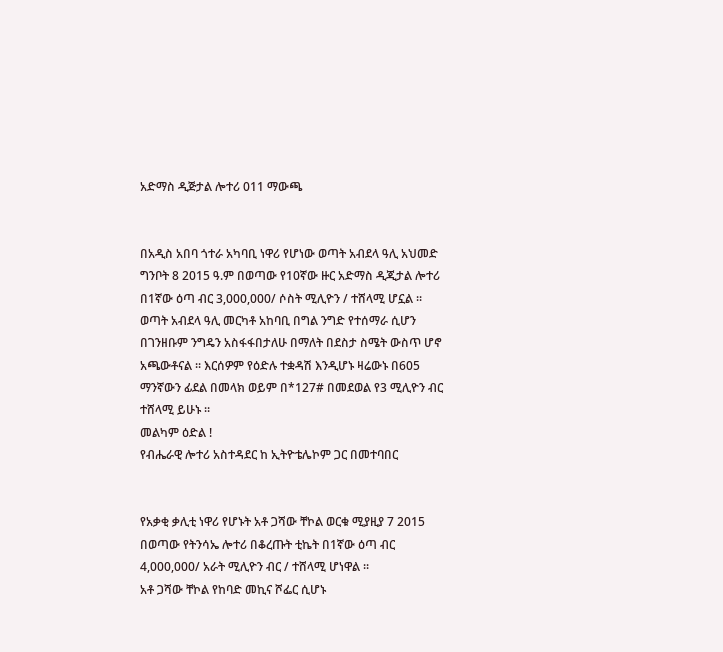አድማስ ዲጅታል ሎተሪ 011 ማውጫ


በአዲስ አበባ ጎተራ አካባቢ ነዋሪ የሆነው ወጣት አብደላ ዓሊ አህመድ ግንቦት 8 2015 ዓ.ም በወጣው የ10ኛው ዙር አድማስ ዲጂታል ሎተሪ በ1ኛው ዕጣ ብር 3,000,000/ ሶስት ሚሊዮን / ተሸላሚ ሆኗል ፡፡
ወጣት አብደላ ዓሊ መርካቶ አከባቢ በግል ንግድ የተሰማራ ሲሆን በገንዘቡም ንግዴን አስፋፋበታለሁ በማለት በደስታ ስሜት ውስጥ ሆኖ አጫውቶናል ፡፡ እርሰዎም የዕድሉ ተቋዳሽ እንዲሆኑ ዛሬውኑ በ605 ማንኛውን ፊደል በመላክ ወይም በ*127# በመደወል የ3 ሚሊዮን ብር ተሸላሚ ይሁኑ ፡፡
መልካም ዕድል !
የብሔራዊ ሎተሪ አስተዳደር ከ ኢትዮቴሌኮም ጋር በመተባበር


የአቃቂ ቃሊቲ ነዋሪ የሆኑት አቶ ጋሻው ቸኮል ወርቁ ሚያዚያ 7 2015 በወጣው የትንሳኤ ሎተሪ በቆረጡት ቲኬት በ1ኛው ዕጣ ብር 4,000,000/ አራት ሚሊዮን ብር / ተሸላሚ ሆነዋል ፡፡
አቶ ጋሻው ቸኮል የከባድ መኪና ሾፌር ሲሆኑ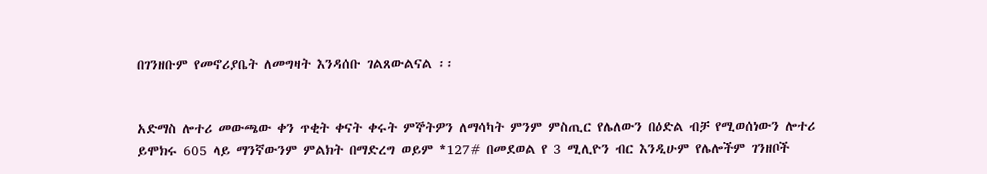በገንዘቡም የመኖሪያቤት ለመግዛት እንዳሰቡ ገልጸውልናል ፡፡


አድማስ ሎተሪ መውጫው ቀን ጥቂት ቀናት ቀሩት ምኞትዎን ለማሳካት ምንም ምስጢር የሌለውን በዕድል ብቻ የሚወሰነውን ሎተሪ ይሞክሩ 605 ላይ ማንኛውንም ምልክት በማድረግ ወይም *127# በመደወል የ 3 ሚሊዮን ብር እንዲሁም የሌሎችም ገንዘቦች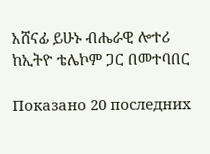አሸናፊ ይሁኑ ብሔራዊ ሎተሪ ከኢትዮ ቴሌኮም ጋር በመተባበር

Показано 20 последних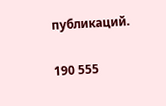публикаций.

190 555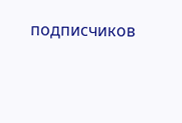подписчиков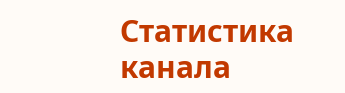Статистика канала